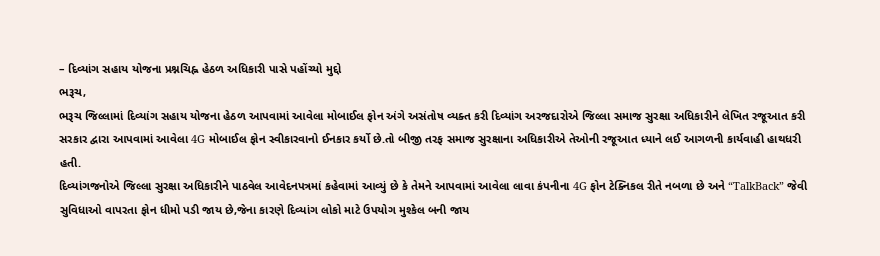– દિવ્યાંગ સહાય યોજના પ્રશ્નચિહ્ન હેઠળ અધિકારી પાસે પહોંચ્યો મુદ્દો
ભરૂચ,
ભરૂચ જિલ્લામાં દિવ્યાંગ સહાય યોજના હેઠળ આપવામાં આવેલા મોબાઈલ ફોન અંગે અસંતોષ વ્યક્ત કરી દિવ્યાંગ અરજદારોએ જિલ્લા સમાજ સુરક્ષા અધિકારીને લેખિત રજૂઆત કરી સરકાર દ્વારા આપવામાં આવેલા 4G મોબાઈલ ફોન સ્વીકારવાનો ઈનકાર કર્યો છે.તો બીજી તરફ સમાજ સુરક્ષાના અધિકારીએ તેઓની રજૂઆત ધ્યાને લઈ આગળની કાર્યવાહી હાથધરી હતી.
દિવ્યાંગજનોએ જિલ્લા સુરક્ષા અધિકારીને પાઠવેલ આવેદનપત્રમાં કહેવામાં આવ્યું છે કે તેમને આપવામાં આવેલા લાવા કંપનીના 4G ફોન ટેક્નિકલ રીતે નબળા છે અને “TalkBack” જેવી સુવિધાઓ વાપરતા ફોન ધીમો પડી જાય છે,જેના કારણે દિવ્યાંગ લોકો માટે ઉપયોગ મુશ્કેલ બની જાય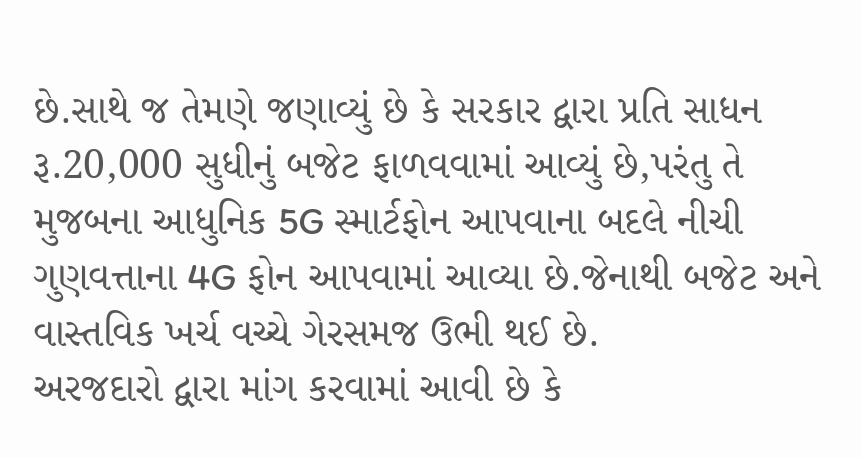છે.સાથે જ તેમણે જણાવ્યું છે કે સરકાર દ્વારા પ્રતિ સાધન રૂ.20,000 સુધીનું બજેટ ફાળવવામાં આવ્યું છે,પરંતુ તે મુજબના આધુનિક 5G સ્માર્ટફોન આપવાના બદલે નીચી ગુણવત્તાના 4G ફોન આપવામાં આવ્યા છે.જેનાથી બજેટ અને વાસ્તવિક ખર્ચ વચ્ચે ગેરસમજ ઉભી થઈ છે.
અરજદારો દ્વારા માંગ કરવામાં આવી છે કે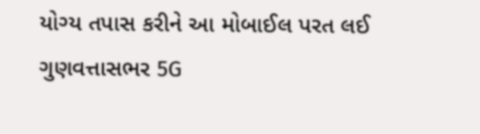યોગ્ય તપાસ કરીને આ મોબાઈલ પરત લઈ ગુણવત્તાસભર 5G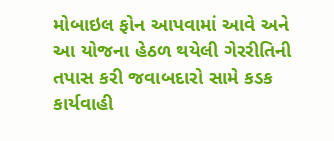મોબાઇલ ફોન આપવામાં આવે અને આ યોજના હેઠળ થયેલી ગેરરીતિની તપાસ કરી જવાબદારો સામે કડક કાર્યવાહી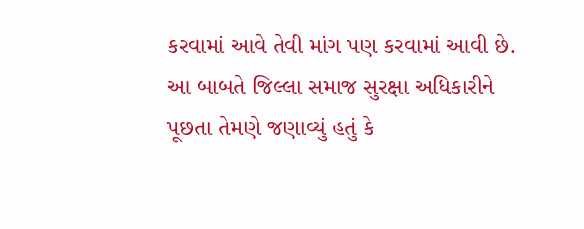કરવામાં આવે તેવી માંગ પણ કરવામાં આવી છે.
આ બાબતે જિલ્લા સમાજ સુરક્ષા અધિકારીને પૂછતા તેમણે જણાવ્યું હતું કે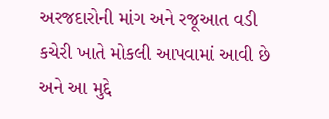અરજદારોની માંગ અને રજૂઆત વડી કચેરી ખાતે મોકલી આપવામાં આવી છે અને આ મુદ્દે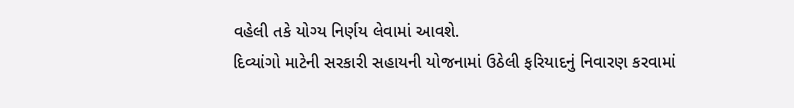વહેલી તકે યોગ્ય નિર્ણય લેવામાં આવશે.
દિવ્યાંગો માટેની સરકારી સહાયની યોજનામાં ઉઠેલી ફરિયાદનું નિવારણ કરવામાં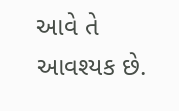આવે તે આવશ્યક છે.